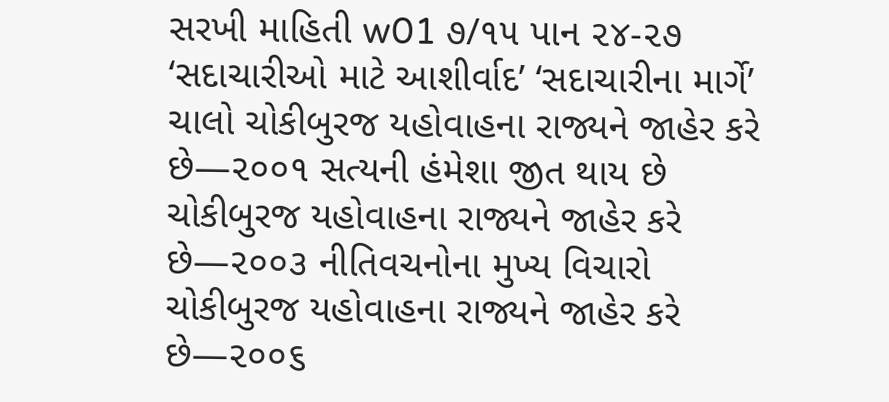સરખી માહિતી w01 ૭/૧૫ પાન ૨૪-૨૭ ‘સદાચારીઓ માટે આશીર્વાદ’ ‘સદાચારીના માર્ગે’ ચાલો ચોકીબુરજ યહોવાહના રાજ્યને જાહેર કરે છે—૨૦૦૧ સત્યની હંમેશા જીત થાય છે ચોકીબુરજ યહોવાહના રાજ્યને જાહેર કરે છે—૨૦૦૩ નીતિવચનોના મુખ્ય વિચારો ચોકીબુરજ યહોવાહના રાજ્યને જાહેર કરે છે—૨૦૦૬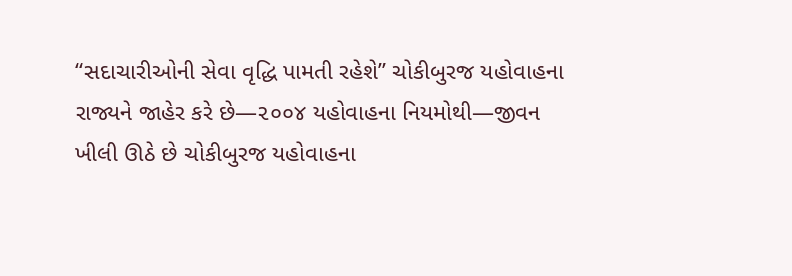“સદાચારીઓની સેવા વૃદ્ધિ પામતી રહેશે” ચોકીબુરજ યહોવાહના રાજ્યને જાહેર કરે છે—૨૦૦૪ યહોવાહના નિયમોથી—જીવન ખીલી ઊઠે છે ચોકીબુરજ યહોવાહના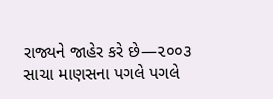રાજ્યને જાહેર કરે છે—૨૦૦૩ સાચા માણસના પગલે પગલે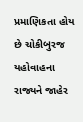પ્રમાણિકતા હોય છે ચોકીબુરજ યહોવાહના રાજ્યને જાહેર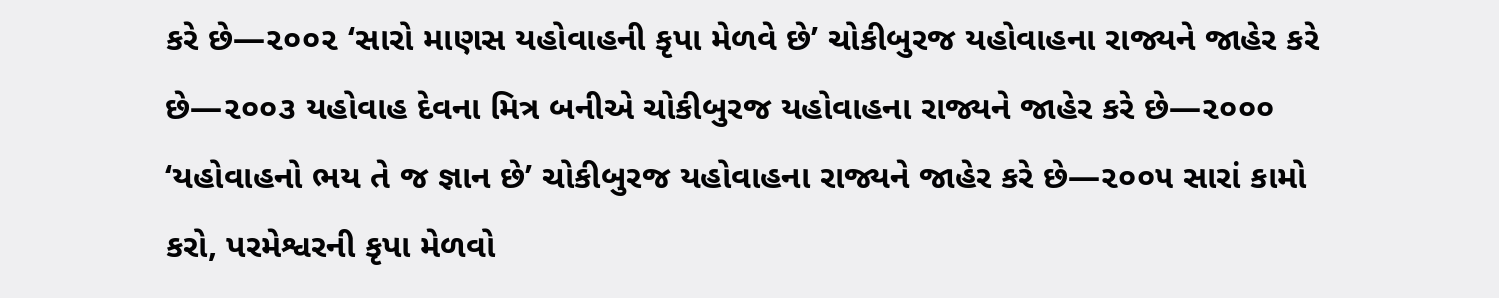કરે છે—૨૦૦૨ ‘સારો માણસ યહોવાહની કૃપા મેળવે છે’ ચોકીબુરજ યહોવાહના રાજ્યને જાહેર કરે છે—૨૦૦૩ યહોવાહ દેવના મિત્ર બનીએ ચોકીબુરજ યહોવાહના રાજ્યને જાહેર કરે છે—૨૦૦૦ ‘યહોવાહનો ભય તે જ જ્ઞાન છે’ ચોકીબુરજ યહોવાહના રાજ્યને જાહેર કરે છે—૨૦૦૫ સારાં કામો કરો, પરમેશ્વરની કૃપા મેળવો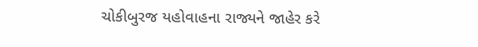ચોકીબુરજ યહોવાહના રાજ્યને જાહેર કરે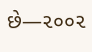છે—૨૦૦૨